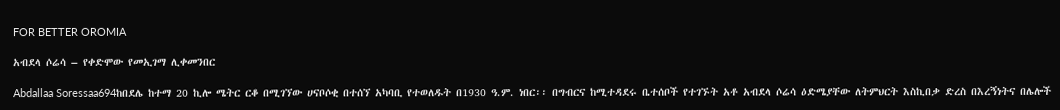FOR BETTER OROMIA

አብደላ ሶሬሳ – የቀድሞው የመኢገማ ሊቀመንበር

Abdallaa Soressaa694ከበደሌ ከተማ 20 ኪሎ ሜትር ርቆ በሚገኘው ሀናቦሶቂ በተሰኘ አካባቢ የተወለዱት በ1930 ዓ.ም. ነበር፡፡ በግብርና ከሚተዳደሩ ቤተሰቦች የተገኙት አቶ አብደላ ሶሬሳ ዕድሜያቸው ለትምህርት እስኪበቃ ድረስ በእረኝነትና በሌሎች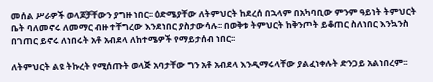መሰል ሥራዎች ወላጆቻቸውን ያግዙ ነበር፡፡ ዕድሜያቸው ለትምህርት ከደረሰ በኋላም በአካባቢው ምንም ዓይነት ትምህርት ቤት ባለመኖሩ ለመማር ብዙ ተቸግረው እንደነበር ያስታውሳሉ፡፡ በወቅቱ ትምህርት ከቅንጦት ይቆጠር ስለነበር እንኳንስ በገጠር ይኖሩ ለነበሩት አቶ አብደላ ለከተሜዎች የማይታሰብ ነበር፡፡

ለትምህርት ልዩ ትኩረት የሚሰጡት ወላጅ አባታቸው ግን አቶ አብደላ እንዲማሩላቸው ያልፈነቀሉት ድንጋይ አልነበረም፡፡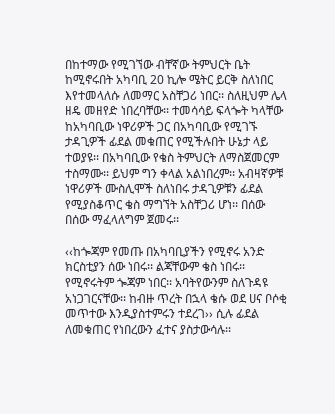በከተማው የሚገኘው ብቸኛው ትምህርት ቤት ከሚኖሩበት አካባቢ 20 ኪሎ ሜትር ይርቅ ስለነበር እየተመላለሱ ለመማር አስቸጋሪ ነበር፡፡ ስለዚህም ሌላ ዘዴ መዘየድ ነበረባቸው፡፡ ተመሳሳይ ፍላጐት ካላቸው ከአካባቢው ነዋሪዎች ጋር በአካባቢው የሚገኙ ታዳጊዎች ፊደል መቁጠር የሚችሉበት ሁኔታ ላይ ተወያዩ፡፡ በአካባቢው የቄስ ትምህርት ለማስጀመርም ተስማሙ፡፡ ይህም ግን ቀላል አልነበረም፡፡ አብዛኛዎቹ ነዋሪዎች ሙስሊሞች ስለነበሩ ታዳጊዎቹን ፊደል የሚያስቆጥር ቄስ ማግኘት አስቸጋሪ ሆነ፡፡ በሰው በሰው ማፈላለግም ጀመሩ፡፡

‹‹ከጐጃም የመጡ በአካባቢያችን የሚኖሩ አንድ ክርስቲያን ሰው ነበሩ፡፡ ልጃቸውም ቄስ ነበሩ፡፡ የሚኖሩትም ጐጃም ነበር፡፡ አባትየውንም ስለጉዳዩ አነጋገርናቸው፡፡ ከብዙ ጥረት በኋላ ቄሱ ወደ ሀና ቦሶቂ መጥተው እንዲያስተምሩን ተደረገ›› ሲሉ ፊደል ለመቁጠር የነበረውን ፈተና ያስታውሳሉ፡፡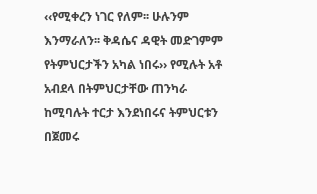‹‹የሚቀረን ነገር የለም፡፡ ሁሉንም እንማራለን፡፡ ቅዳሴና ዳዊት መድገምም የትምህርታችን አካል ነበሩ›› የሚሉት አቶ አብደላ በትምህርታቸው ጠንካራ ከሚባሉት ተርታ እንደነበሩና ትምህርቱን በጀመሩ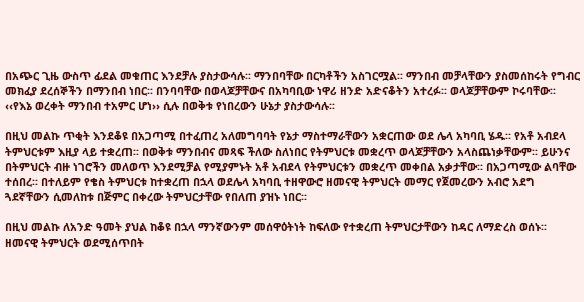በአጭር ጊዜ ውስጥ ፊደል መቁጠር እንደቻሉ ያስታውሳሉ፡፡ ማንበባቸው በርካቶችን አስገርሟል፡፡ ማንበብ መቻላቸውን ያስመሰከሩት የግብር መክፈያ ደረሰኞችን በማንበብ ነበር፡፡ በንባባቸው በወላጆቻቸውና በአካባቢው ነዋሪ ዘንድ አድናቆትን አተረፉ፡፡ ወላጆቻቸውም ኮሩባቸው፡፡ ‹‹የእኔ ወረቀት ማንበብ ተአምር ሆነ›› ሲሉ በወቅቱ የነበረውን ሁኔታ ያስታውሳሉ፡፡

በዚህ መልኩ ጥቂት እንደቆዩ በአጋጣሚ በተፈጠረ አለመግባባት የኔታ ማስተማራቸውን አቋርጠው ወደ ሌላ አካባቢ ሄዱ፡፡ የአቶ አብደላ ትምህርቱም እዚያ ላይ ተቋረጠ፡፡ በወቅቱ ማንበብና መጻፍ ችለው ስለነበር የትምህርቱ መቋረጥ ወላጆቻቸውን አላስጨነቃቸውም፡፡ ይሁንና በትምህርት ብዙ ነገሮችን መለወጥ እንደሚቻል የሚያምኑት አቶ አብደላ የትምህርቱን መቋረጥ መቀበል አቃታቸው፡፡ በአጋጣሚው ልባቸው ተሰበረ፡፡ በተለይም የቄስ ትምህርቱ ከተቋረጠ በኋላ ወደሌላ አካባቢ ተዘዋውሮ ዘመናዊ ትምህርት መማር የጀመረውን አብሮ አደግ ጓደኛቸውን ሲመለከቱ በጅምር በቀረው ትምህርታቸው የበለጠ ያዝኑ ነበር፡፡

በዚህ መልኩ ለአንድ ዓመት ያህል ከቆዩ በኋላ ማንኛውንም መሰዋዕትነት ከፍለው የተቋረጠ ትምህርታቸውን ከዳር ለማድረስ ወሰኑ፡፡ ዘመናዊ ትምህርት ወደሚሰጥበት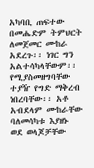አካባቢ ጠፍተው በመሔድም ትምህርት ለመጀመር ሙከራ አደረጉ፡፡ ነገር ግን አልተሳካላቸውም፡፡ የሚያስመዘግባቸው ተያዥ የግድ ማቅረብ ነበረባቸው፡፡ አቶ አብደላም ሙከራቸው ባለመሳካቱ እያዘኑ ወደ ወላጆቻቸው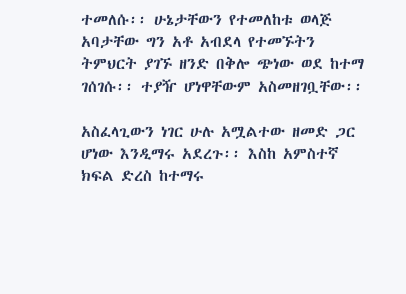ተመለሱ፡፡ ሁኔታቸውን የተመለከቱ ወላጅ አባታቸው ግን አቶ አብደላ የተመኙትን ትምህርት ያገኙ ዘንድ በቅሎ ጭነው ወደ ከተማ ገሰገሱ፡፡ ተያዥ ሆነዋቸውም አስመዘገቧቸው፡፡

አስፈላጊውን ነገር ሁሉ አሟልተው ዘመድ ጋር ሆነው እንዲማሩ አደረጉ፡፡ እስከ አምስተኛ ክፍል ድረስ ከተማሩ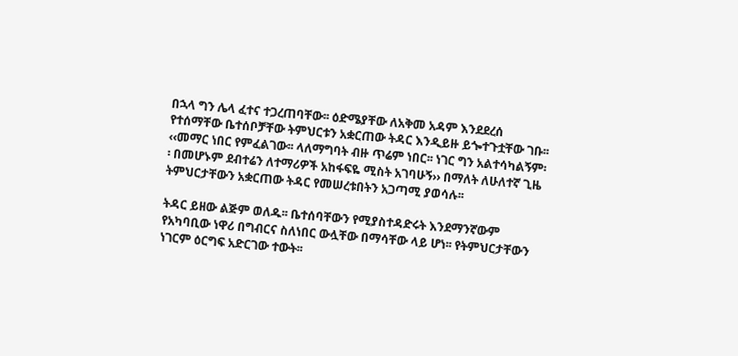በኋላ ግን ሌላ ፈተና ተጋረጠባቸው፡፡ ዕድሜያቸው ለአቅመ አዳም እንደደረሰ የተሰማቸው ቤተሰቦቻቸው ትምህርቱን አቋርጠው ትዳር እንዲይዙ ይጐተጉቷቸው ገቡ፡፡ ‹‹መማር ነበር የምፈልገው፡፡ ላለማግባት ብዙ ጥሬም ነበር፡፡ ነገር ግን አልተሳካልኝም፡፡ በመሆኑም ደብተሬን ለተማሪዎች አከፋፍዬ ሚስት አገባሁኝ›› በማለት ለሁለተኛ ጊዜ ትምህርታቸውን አቋርጠው ትዳር የመሠረቱበትን አጋጣሚ ያወሳሉ፡፡

ትዳር ይዘው ልጅም ወለዱ፡፡ ቤተሰባቸውን የሚያስተዳድሩት እንደማንኛውም የአካባቢው ነዋሪ በግብርና ስለነበር ውሏቸው በማሳቸው ላይ ሆነ፡፡ የትምህርታቸውን ነገርም ዕርግፍ አድርገው ተውት፡፡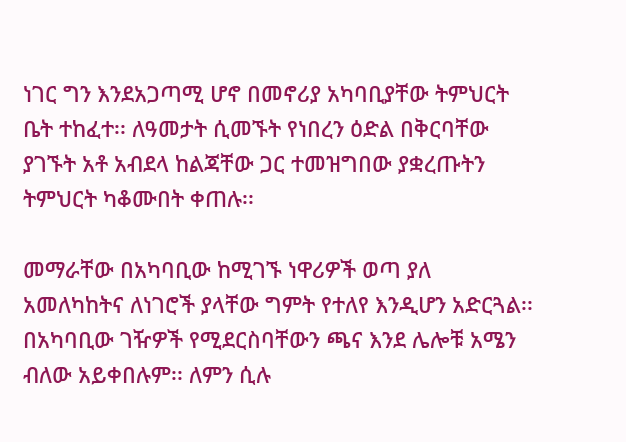ነገር ግን እንደአጋጣሚ ሆኖ በመኖሪያ አካባቢያቸው ትምህርት ቤት ተከፈተ፡፡ ለዓመታት ሲመኙት የነበረን ዕድል በቅርባቸው ያገኙት አቶ አብደላ ከልጃቸው ጋር ተመዝግበው ያቋረጡትን ትምህርት ካቆሙበት ቀጠሉ፡፡

መማራቸው በአካባቢው ከሚገኙ ነዋሪዎች ወጣ ያለ አመለካከትና ለነገሮች ያላቸው ግምት የተለየ እንዲሆን አድርጓል፡፡ በአካባቢው ገዥዎች የሚደርስባቸውን ጫና እንደ ሌሎቹ አሜን ብለው አይቀበሉም፡፡ ለምን ሲሉ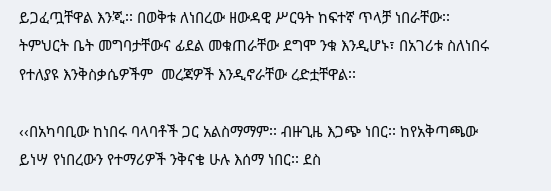ይጋፈጧቸዋል እንጂ፡፡ በወቅቱ ለነበረው ዘውዳዊ ሥርዓት ከፍተኛ ጥላቻ ነበራቸው፡፡ ትምህርት ቤት መግባታቸውና ፊደል መቁጠራቸው ደግሞ ንቁ እንዲሆኑ፣ በአገሪቱ ስለነበሩ የተለያዩ እንቅስቃሴዎችም  መረጃዎች እንዲኖራቸው ረድቷቸዋል፡፡

‹‹በአካባቢው ከነበሩ ባላባቶች ጋር አልስማማም፡፡ ብዙጊዜ እጋጭ ነበር፡፡ ከየአቅጣጫው ይነሣ የነበረውን የተማሪዎች ንቅናቄ ሁሉ እሰማ ነበር፡፡ ደስ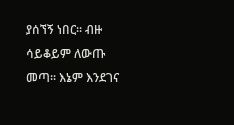ያሰኘኝ ነበር፡፡ ብዙ ሳይቆይም ለውጡ መጣ፡፡ እኔም እንደገና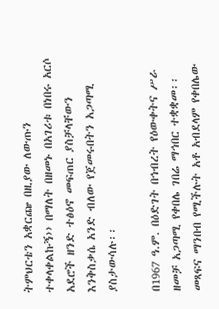ትምህርቴን አቋርጬ በዚያው ለውጡን ተቀላቀልኩኝ›› በማለት በዘመኑ በአገሪቱ በነበሩ አርሶ አደሮች ዘንድ ተፅዕኖ መፍጠር ያስቻላቸውን እንቅስቃሴ አንድ ብለው የጀመሩበትን አጋጣሚ ያስታውሳሉ፡፡

በ1967 ዓ.ም. በዕድገት በኅብረት የዕውቀትና ሥራ ዘመቻ አጋጣሚ የቀበሌ ገበሬ ማኅበር ተቋቋመ፡፡ መጻፍና ማንበብ የሚችሉት አቶ አብደላም የቀበሌው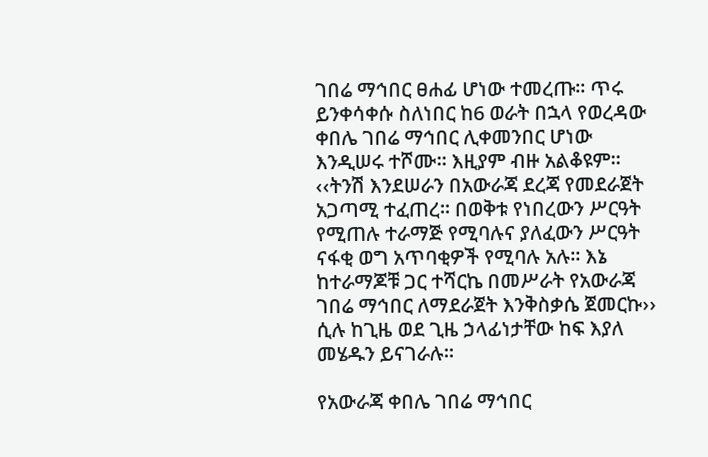ገበሬ ማኅበር ፀሐፊ ሆነው ተመረጡ፡፡ ጥሩ ይንቀሳቀሱ ስለነበር ከ6 ወራት በኋላ የወረዳው ቀበሌ ገበሬ ማኅበር ሊቀመንበር ሆነው እንዲሠሩ ተሾሙ፡፡ እዚያም ብዙ አልቆዩም፡፡ ‹‹ትንሽ እንደሠራን በአውራጃ ደረጃ የመደራጀት አጋጣሚ ተፈጠረ፡፡ በወቅቱ የነበረውን ሥርዓት የሚጠሉ ተራማጅ የሚባሉና ያለፈውን ሥርዓት ናፋቂ ወግ አጥባቂዎች የሚባሉ አሉ፡፡ እኔ ከተራማጆቹ ጋር ተሻርኬ በመሥራት የአውራጃ ገበሬ ማኅበር ለማደራጀት እንቅስቃሴ ጀመርኩ›› ሲሉ ከጊዜ ወደ ጊዜ ኃላፊነታቸው ከፍ እያለ መሄዱን ይናገራሉ፡፡

የአውራጃ ቀበሌ ገበሬ ማኅበር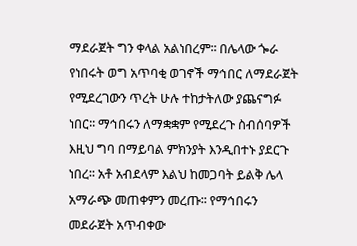ማደራጀት ግን ቀላል አልነበረም፡፡ በሌላው ጐራ የነበሩት ወግ አጥባቂ ወገኖች ማኅበር ለማደራጀት የሚደረገውን ጥረት ሁሉ ተከታትለው ያጨናግፉ ነበር፡፡ ማኅበሩን ለማቋቋም የሚደረጉ ስብሰባዎች እዚህ ግባ በማይባል ምክንያት እንዲበተኑ ያደርጉ ነበረ፡፡ አቶ አብደላም እልህ ከመጋባት ይልቅ ሌላ አማራጭ መጠቀምን መረጡ፡፡ የማኅበሩን መደራጀት አጥብቀው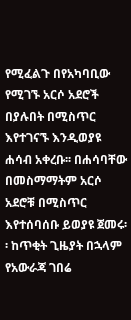የሚፈልጉ በየአካባቢው የሚገኙ አርሶ አደሮች በያሉበት በሚስጥር እየተገናኙ እንዲወያዩ ሐሳብ አቀረቡ፡፡ በሐሳባቸው በመስማማትም አርሶ አደሮቹ በሚስጥር እየተሰባሰቡ ይወያዩ ጀመሩ፡፡ ከጥቂት ጊዜያት በኋላም የአውራጃ ገበሬ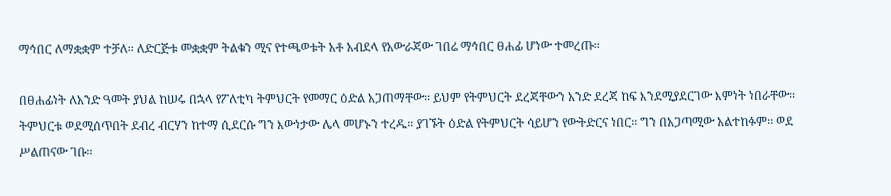ማኅበር ለማቋቋም ተቻለ፡፡ ለድርጅቱ መቋቋም ትልቁን ሚና የተጫወቱት አቶ አብደላ የአውራጃው ገበሬ ማኅበር ፀሐፊ ሆነው ተመረጡ፡፡

በፀሐፊነት ለአንድ ዓመት ያህል ከሠሩ በኋላ የፖለቲካ ትምህርት የመማር ዕድል አጋጠማቸው፡፡ ይህም የትምህርት ደረጃቸውን አንድ ደረጃ ከፍ እንደሚያደርገው እምነት ነበራቸው፡፡ ትምህርቱ ወደሚሰጥበት ደብረ ብርሃን ከተማ ሲደርሱ ግን እውነታው ሌላ መሆኑን ተረዱ፡፡ ያገኙት ዕድል የትምህርት ሳይሆን የውትድርና ነበር፡፡ ግን በአጋጣሚው አልተከፉም፡፡ ወደ ሥልጠናው ገቡ፡፡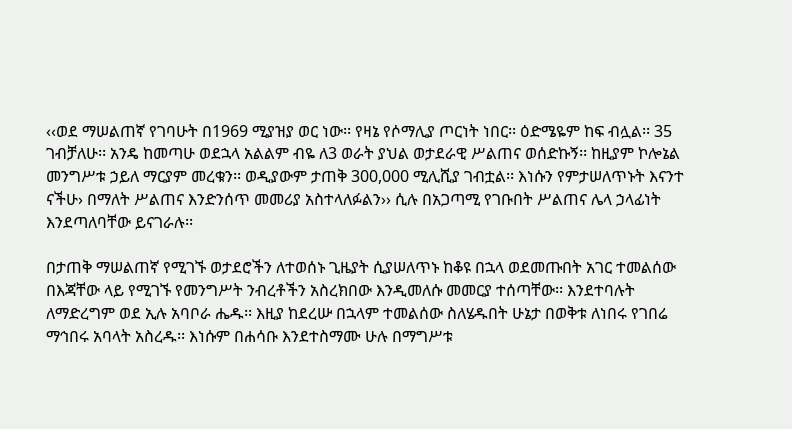‹‹ወደ ማሠልጠኛ የገባሁት በ1969 ሚያዝያ ወር ነው፡፡ የዛኔ የሶማሊያ ጦርነት ነበር፡፡ ዕድሜዬም ከፍ ብሏል፡፡ 35 ገብቻለሁ፡፡ አንዴ ከመጣሁ ወደኋላ አልልም ብዬ ለ3 ወራት ያህል ወታደራዊ ሥልጠና ወሰድኩኝ፡፡ ከዚያም ኮሎኔል መንግሥቱ ኃይለ ማርያም መረቁን፡፡ ወዲያውም ታጠቅ 300,000 ሚሊሺያ ገብቷል፡፡ እነሱን የምታሠለጥኑት እናንተ ናችሁ› በማለት ሥልጠና እንድንሰጥ መመሪያ አስተላለፉልን›› ሲሉ በአጋጣሚ የገቡበት ሥልጠና ሌላ ኃላፊነት እንደጣለባቸው ይናገራሉ፡፡

በታጠቅ ማሠልጠኛ የሚገኙ ወታደሮችን ለተወሰኑ ጊዜያት ሲያሠለጥኑ ከቆዩ በኋላ ወደመጡበት አገር ተመልሰው በእጃቸው ላይ የሚገኙ የመንግሥት ንብረቶችን አስረክበው እንዲመለሱ መመርያ ተሰጣቸው፡፡ እንደተባሉት ለማድረግም ወደ ኢሉ አባቦራ ሔዱ፡፡ እዚያ ከደረሡ በኋላም ተመልሰው ስለሄዱበት ሁኔታ በወቅቱ ለነበሩ የገበሬ ማኅበሩ አባላት አስረዱ፡፡ እነሱም በሐሳቡ እንደተስማሙ ሁሉ በማግሥቱ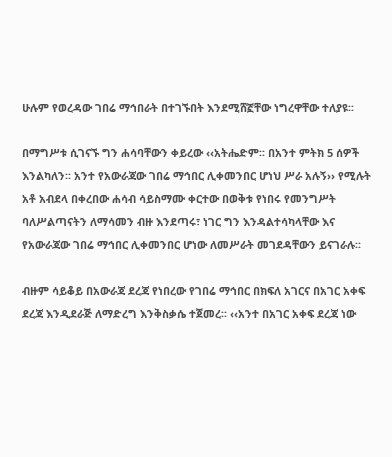ሁሉም የወረዳው ገበሬ ማኅበራት በተገኙበት እንደሚሸኟቸው ነግረዋቸው ተለያዩ፡፡

በማግሥቱ ሲገናኙ ግን ሐሳባቸውን ቀይረው ‹‹አትሔድም፡፡ በአንተ ምትክ 5 ሰዎች እንልካለን፡፡ አንተ የአውራጃው ገበሬ ማኅበር ሊቀመንበር ሆነህ ሥራ አሉኝ›› የሚሉት አቶ አብደላ በቀረበው ሐሳብ ሳይስማሙ ቀርተው በወቅቱ የነበሩ የመንግሥት ባለሥልጣናትን ለማሳመን ብዙ እንደጣሩ፣ ነገር ግን እንዳልተሳካላቸው እና የአውራጃው ገበሬ ማኅበር ሊቀመንበር ሆነው ለመሥራት መገደዳቸውን ይናገራሉ፡፡

ብዙም ሳይቆይ በአውራጃ ደረጃ የነበረው የገበሬ ማኅበር በክፍለ አገርና በአገር አቀፍ ደረጃ እንዲደራጅ ለማድረግ እንቅስቃሴ ተጀመረ፡፡ ‹‹አንተ በአገር አቀፍ ደረጃ ነው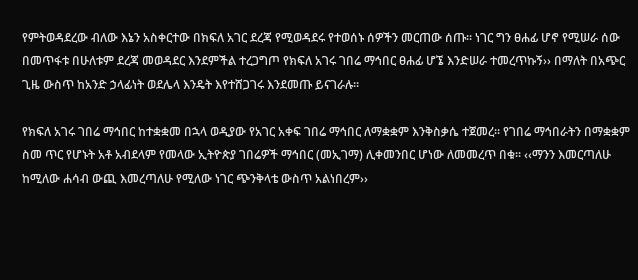የምትወዳደረው ብለው እኔን አስቀርተው በክፍለ አገር ደረጃ የሚወዳደሩ የተወሰኑ ሰዎችን መርጠው ሰጡ፡፡ ነገር ግን ፀሐፊ ሆኖ የሚሠራ ሰው በመጥፋቱ በሁለቱም ደረጃ መወዳደር እንደምችል ተረጋግጦ የክፍለ አገሩ ገበሬ ማኅበር ፀሐፊ ሆኜ እንድሠራ ተመረጥኩኝ›› በማለት በአጭር ጊዜ ውስጥ ከአንድ ኃላፊነት ወደሌላ እንዴት እየተሸጋገሩ እንደመጡ ይናገራሉ፡፡

የክፍለ አገሩ ገበሬ ማኅበር ከተቋቋመ በኋላ ወዲያው የአገር አቀፍ ገበሬ ማኅበር ለማቋቋም እንቅስቃሴ ተጀመረ፡፡ የገበሬ ማኅበራትን በማቋቋም ስመ ጥር የሆኑት አቶ አብደላም የመላው ኢትዮጵያ ገበሬዎች ማኅበር (መኢገማ) ሊቀመንበር ሆነው ለመመረጥ በቁ፡፡ ‹‹ማንን እመርጣለሁ ከሚለው ሐሳብ ውጪ እመረጣለሁ የሚለው ነገር ጭንቅላቴ ውስጥ አልነበረም››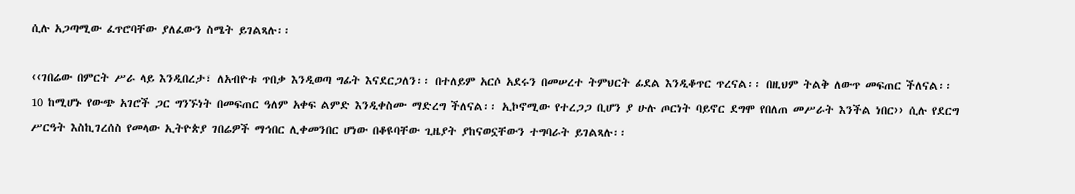ሲሉ አጋጣሚው ፈጥሮባቸው ያለፈውን ስሜት ይገልጻሉ፡፡

‹‹ገበሬው በምርት ሥራ ላይ እንዲበረታ፣ ለአብዮቱ ጥበቃ እንዲወጣ ግፊት እናደርጋለን፡፡ በተለይም አርሶ አደሩን በመሠረተ ትምህርት ፊደል እንዲቆጥር ጥረናል፡፡ በዚህም ትልቅ ለውጥ መፍጠር ችለናል፡፡ 10 ከሚሆኑ የውጭ አገሮች ጋር ግንኙነት በመፍጠር ዓለም አቀፍ ልምድ እንዲቀስሙ ማድረግ ችለናል፡፡ ኢኮኖሚው የተረጋጋ ቢሆን ያ ሁሉ ጦርነት ባይኖር ደግሞ የበለጠ መሥራት እንችል ነበር›› ሲሉ የደርግ ሥርዓት እስኪገረሰስ የመላው ኢትዮጵያ ገበሬዎች ማኅበር ሊቀመንበር ሆነው በቆዩባቸው ጊዜያት ያከናወኗቸውን ተግባራት ይገልጻሉ፡፡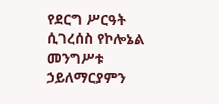የደርግ ሥርዓት ሲገረሰስ የኮሎኔል መንግሥቱ ኃይለማርያምን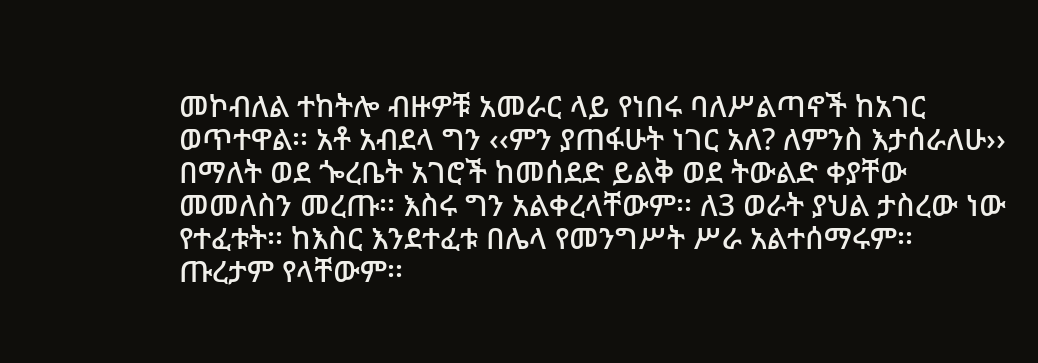መኮብለል ተከትሎ ብዙዎቹ አመራር ላይ የነበሩ ባለሥልጣኖች ከአገር ወጥተዋል፡፡ አቶ አብደላ ግን ‹‹ምን ያጠፋሁት ነገር አለ? ለምንስ እታሰራለሁ›› በማለት ወደ ጐረቤት አገሮች ከመሰደድ ይልቅ ወደ ትውልድ ቀያቸው መመለስን መረጡ፡፡ እስሩ ግን አልቀረላቸውም፡፡ ለ3 ወራት ያህል ታስረው ነው የተፈቱት፡፡ ከእስር እንደተፈቱ በሌላ የመንግሥት ሥራ አልተሰማሩም፡፡ ጡረታም የላቸውም፡፡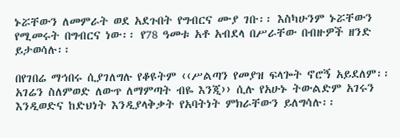ኑሯቸውን ለመምራት ወደ አደጉበት የግብርና ሙያ ገቡ፡፡ እስካሁንም ኑሯቸውን የሚመሩት በግብርና ነው፡፡ የ78 ዓመቱ አቶ አብደላ በሥራቸው በብዙዎች ዘንድ ይታወሳሉ፡፡

በየገበሬ ማኅበሩ ሲያገለግሉ የቆዩትም ‹‹ሥልጣን የመያዝ ፍላጐት ኖሮኝ አይደለም፡፡ አገሬን ስለምወድ ለውጥ ለማምጣት ብዬ እንጂ›› ሲሉ የአሁኑ ትውልድም አገሩን እንዲወድና ከድህነት እንዲያላቅቃት የአባትነት ምክራቸውን ይለግሳሉ፡፡